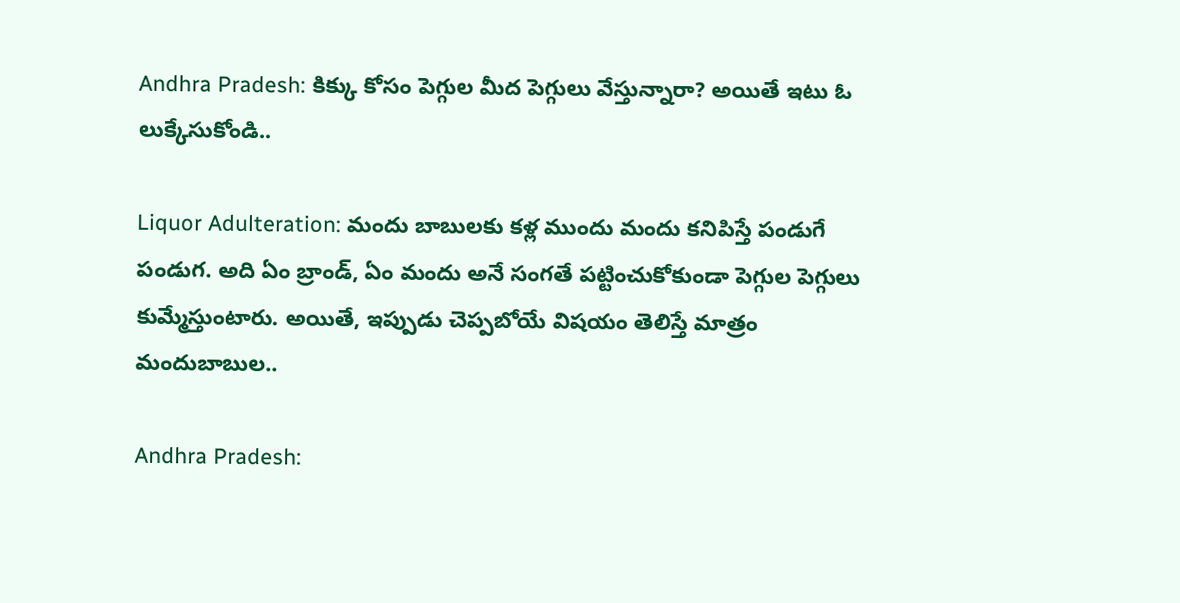Andhra Pradesh: కిక్కు కోసం పెగ్గుల మీద పెగ్గులు వేస్తున్నారా? అయితే ఇటు ఓ లుక్కేసుకోండి..

Liquor Adulteration: మందు బాబులకు కళ్ల ముందు మందు కనిపిస్తే పండుగే పండుగ. అది ఏం బ్రాండ్, ఏం మందు అనే సంగతే పట్టించుకోకుండా పెగ్గుల పెగ్గులు కుమ్మేస్తుంటారు. అయితే, ఇప్పుడు చెప్పబోయే విషయం తెలిస్తే మాత్రం మందుబాబుల..

Andhra Pradesh: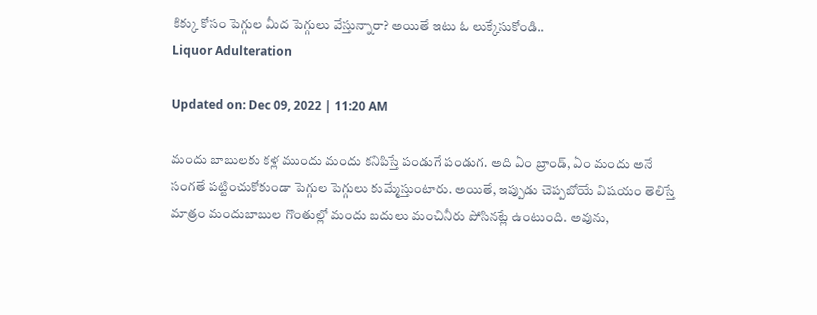కిక్కు కోసం పెగ్గుల మీద పెగ్గులు వేస్తున్నారా? అయితే ఇటు ఓ లుక్కేసుకోండి..
Liquor Adulteration

Updated on: Dec 09, 2022 | 11:20 AM

మందు బాబులకు కళ్ల ముందు మందు కనిపిస్తే పండుగే పండుగ. అది ఏం బ్రాండ్, ఏం మందు అనే సంగతే పట్టించుకోకుండా పెగ్గుల పెగ్గులు కుమ్మేస్తుంటారు. అయితే, ఇప్పుడు చెప్పబోయే విషయం తెలిస్తే మాత్రం మందుబాబుల గొంతుల్లో మందు బదులు మంచినీరు పోసినట్లే ఉంటుంది. అవును,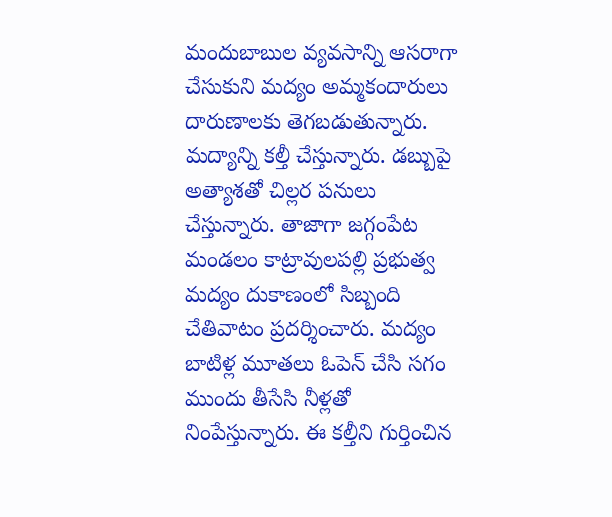మందుబాబుల వ్యవసాన్ని ఆసరాగా చేసుకుని మద్యం అమ్మకందారులు దారుణాలకు తెగబడుతున్నారు. మద్యాన్ని కల్తీ చేస్తున్నారు. డబ్బుపై అత్యాశతో చిల్లర పనులు చేస్తున్నారు. తాజాగా జగ్గంపేట మండలం కాట్రావులపల్లి ప్రభుత్వ మద్యం దుకాణంలో సిబ్బంది చేతివాటం ప్రదర్శించారు. మద్యం బాటిళ్ల మూతలు ఓపెన్ చేసి సగం ముందు తీసేసి నీళ్లతో నింపేస్తున్నారు. ఈ కల్తీని గుర్తించిన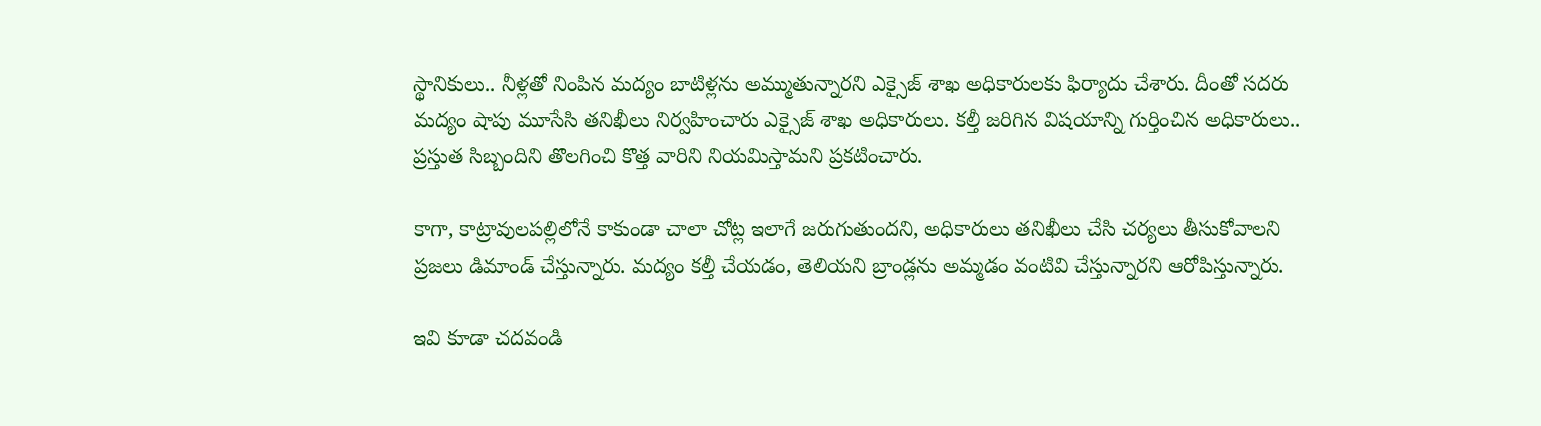స్థానికులు.. నీళ్లతో నింపిన మద్యం బాటిళ్లను అమ్ముతున్నారని ఎక్సైజ్ శాఖ అధికారులకు ఫిర్యాదు చేశారు. దీంతో సదరు మద్యం షాపు మూసేసి తనిఖీలు నిర్వహించారు ఎక్సైజ్ శాఖ అధికారులు. కల్తీ జరిగిన విషయాన్ని గుర్తించిన అధికారులు.. ప్రస్తుత సిబ్బందిని తొలగించి కొత్త వారిని నియమిస్తామని ప్రకటించారు.

కాగా, కాట్రావులపల్లిలోనే కాకుండా చాలా చోట్ల ఇలాగే జరుగుతుందని, అధికారులు తనిఖీలు చేసి చర్యలు తీసుకోవాలని ప్రజలు డిమాండ్ చేస్తున్నారు. మద్యం కల్తీ చేయడం, తెలియని బ్రాండ్లను అమ్మడం వంటివి చేస్తున్నారని ఆరోపిస్తున్నారు.

ఇవి కూడా చదవండి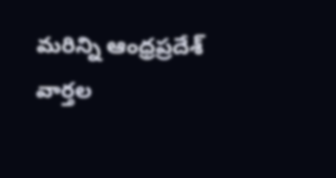మరిన్ని ఆంధ్రప్రదేశ్ వార్తల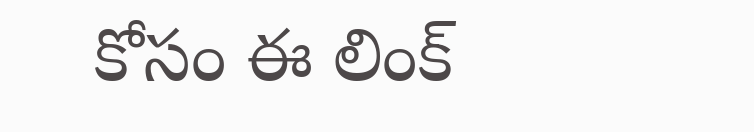కోసం ఈ లింక్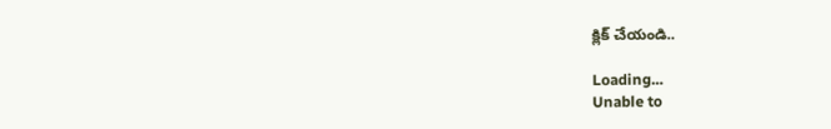క్లిక్ చేయండి..

Loading...
Unable to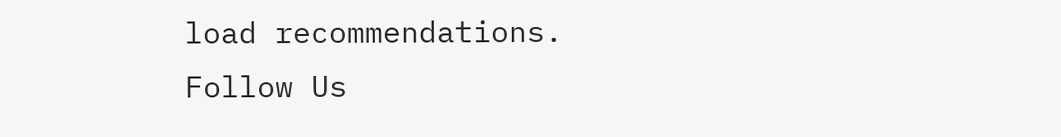load recommendations.
Follow Us